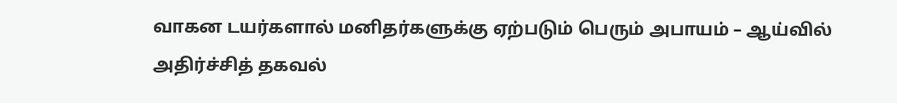வாகன டயர்களால் மனிதர்களுக்கு ஏற்படும் பெரும் அபாயம் – ஆய்வில் அதிர்ச்சித் தகவல்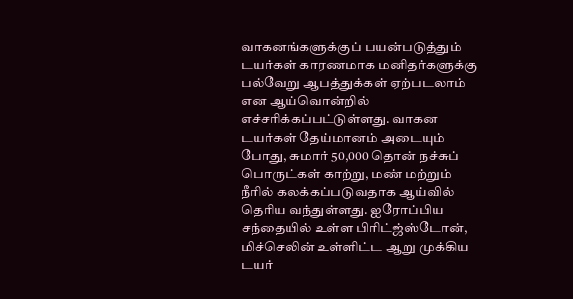வாகனங்களுக்குப் பயன்படுத்தும் டயர்கள் காரணமாக மனிதர்களுக்கு பல்வேறு ஆபத்துக்கள் ஏற்படலாம் என ஆய்வொன்றில் எச்சரிக்கப்பட்டுள்ளது. வாகன டயர்கள் தேய்மானம் அடையும் போது, சுமார் 50,000 தொன் நச்சுப் பொருட்கள் காற்று, மண் மற்றும் நீரில் கலக்கப்படுவதாக ஆய்வில் தெரிய வந்துள்ளது. ஐரோப்பிய சந்தையில் உள்ள பிரிட்ஜ்ஸ்டோன், மிச்செலின் உள்ளிட்ட ஆறு முக்கிய டயர்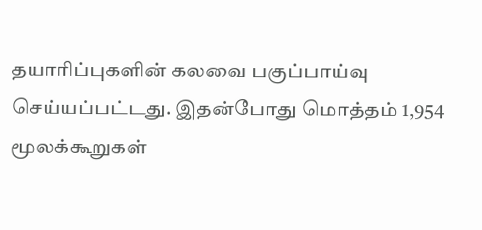தயாரிப்புகளின் கலவை பகுப்பாய்வு செய்யப்பட்டது. இதன்போது மொத்தம் 1,954 மூலக்கூறுகள்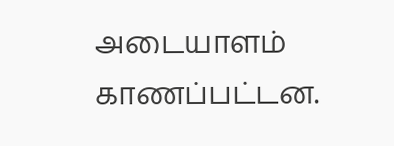அடையாளம் காணப்பட்டன.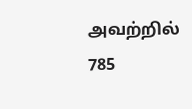அவற்றில் 785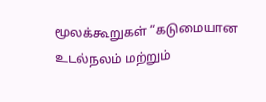மூலக்கூறுகள் “கடுமையான உடல்நலம் மற்றும்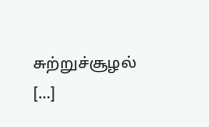சுற்றுச்சூழல் […]